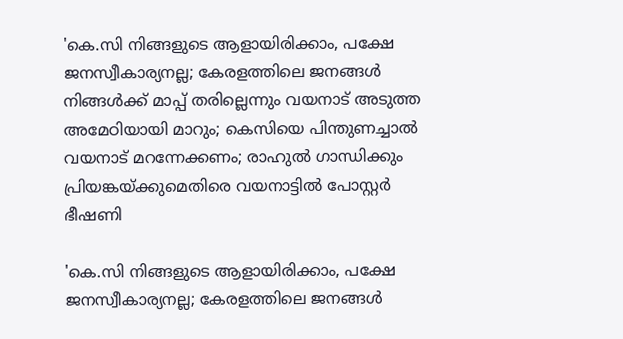'കെ.സി നിങ്ങളുടെ ആളായിരിക്കാം, പക്ഷേ ജനസ്വീകാര്യനല്ല; കേരളത്തിലെ ജനങ്ങള്‍ നിങ്ങള്‍ക്ക് മാപ്പ് തരില്ലെന്നും വയനാട് അടുത്ത അമേഠിയായി മാറും; കെസിയെ പിന്തുണച്ചാല്‍ വയനാട് മറന്നേക്കണം; രാഹുല്‍ ഗാന്ധിക്കും പ്രിയങ്കയ്ക്കുമെതിരെ വയനാട്ടില്‍ പോസ്റ്റര്‍ ഭീഷണി

'കെ.സി നിങ്ങളുടെ ആളായിരിക്കാം, പക്ഷേ ജനസ്വീകാര്യനല്ല; കേരളത്തിലെ ജനങ്ങള്‍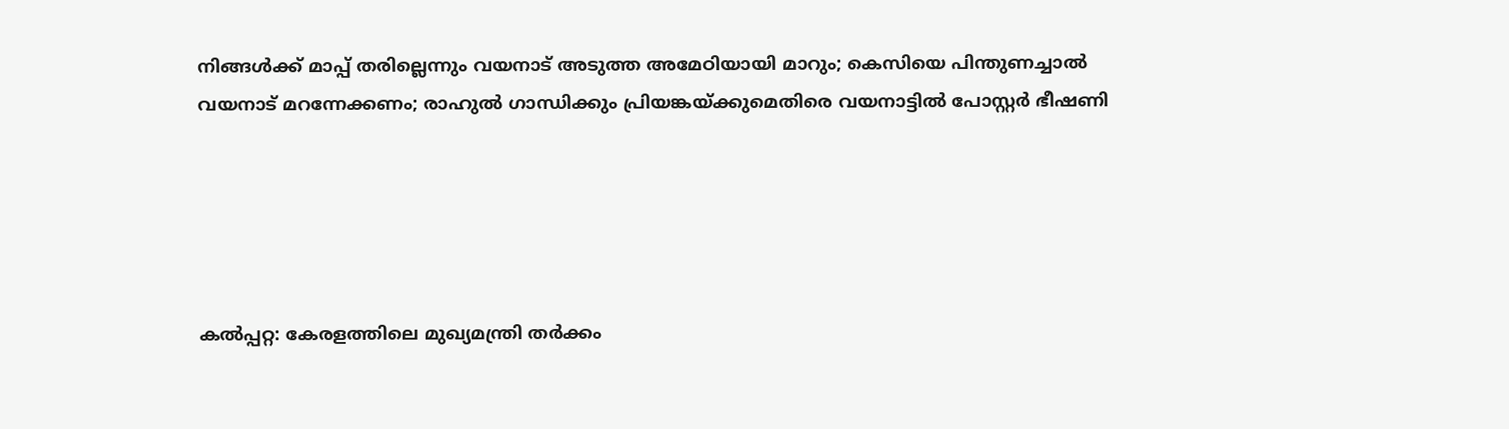നിങ്ങള്‍ക്ക് മാപ്പ് തരില്ലെന്നും വയനാട് അടുത്ത അമേഠിയായി മാറും; കെസിയെ പിന്തുണച്ചാല്‍ വയനാട് മറന്നേക്കണം; രാഹുല്‍ ഗാന്ധിക്കും പ്രിയങ്കയ്ക്കുമെതിരെ വയനാട്ടില്‍ പോസ്റ്റര്‍ ഭീഷണി





കല്‍പ്പറ്റ: കേരളത്തിലെ മുഖ്യമന്ത്രി തര്‍ക്കം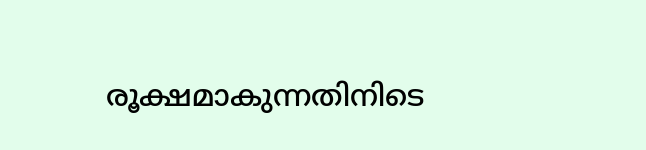രൂക്ഷമാകുന്നതിനിടെ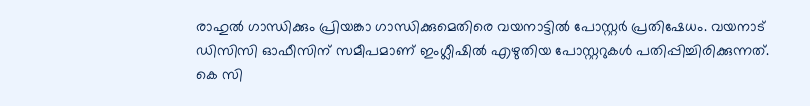രാഹുല്‍ ഗാന്ധിക്കും പ്രിയങ്കാ ഗാന്ധിക്കുമെതിരെ വയനാട്ടില്‍ പോസ്റ്റര്‍ പ്രതിഷേധം. വയനാട് ഡിസിസി ഓഫീസിന് സമീപമാണ് ഇംഗ്ലീഷില്‍ എഴുതിയ പോസ്റ്ററുകള്‍ പതിപ്പിച്ചിരിക്കുന്നത്. കെ സി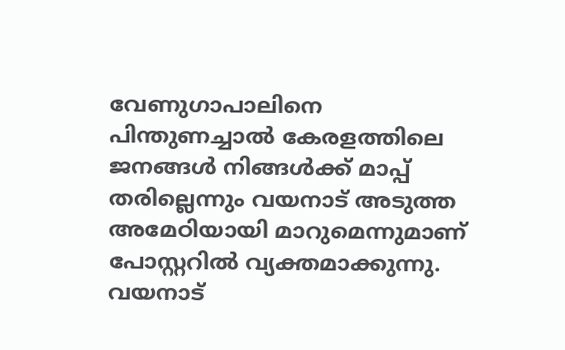വേണുഗാപാലിനെ പിന്തുണച്ചാല്‍ കേരളത്തിലെ ജനങ്ങള്‍ നിങ്ങള്‍ക്ക് മാപ്പ് തരില്ലെന്നും വയനാട് അടുത്ത അമേഠിയായി മാറുമെന്നുമാണ് പോസ്റ്ററില്‍ വ്യക്തമാക്കുന്നു. വയനാട്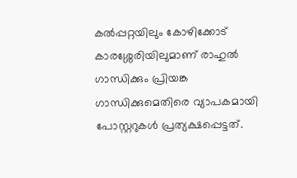കല്‍പ്പറ്റയിലും കോഴിക്കോട് കാരശ്ശേരിയിലുമാണ് രാഹുല്‍ ഗാന്ധിക്കും പ്രിയങ്ക ഗാന്ധിക്കുമെതിരെ വ്യാപകമായി പോസ്റ്ററുകള്‍ പ്രത്യക്ഷപ്പെട്ടത്.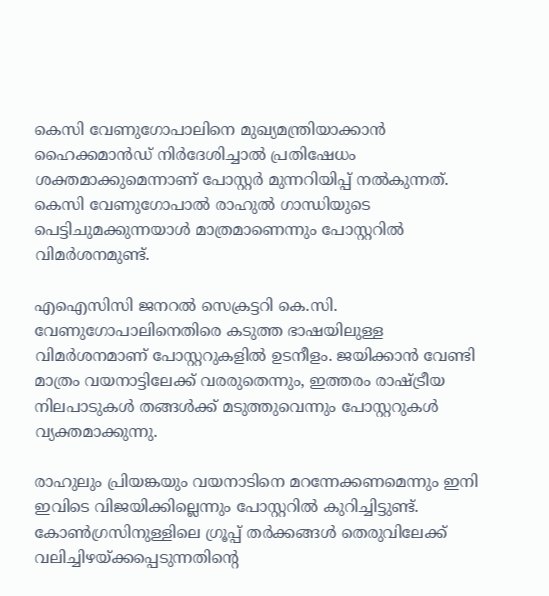കെസി വേണുഗോപാലിനെ മുഖ്യമന്ത്രിയാക്കാന്‍ ഹൈക്കമാന്‍ഡ് നിര്‍ദേശിച്ചാല്‍ പ്രതിഷേധം ശക്തമാക്കുമെന്നാണ് പോസ്റ്റര്‍ മുന്നറിയിപ്പ് നല്‍കുന്നത്. കെസി വേണുഗോപാല്‍ രാഹുല്‍ ഗാന്ധിയുടെ പെട്ടിചുമക്കുന്നയാള്‍ മാത്രമാണെന്നും പോസ്റ്ററില്‍ വിമര്‍ശനമുണ്ട്.

എഐസിസി ജനറല്‍ സെക്രട്ടറി കെ.സി. വേണുഗോപാലിനെതിരെ കടുത്ത ഭാഷയിലുള്ള വിമര്‍ശനമാണ് പോസ്റ്ററുകളില്‍ ഉടനീളം. ജയിക്കാന്‍ വേണ്ടി മാത്രം വയനാട്ടിലേക്ക് വരരുതെന്നും, ഇത്തരം രാഷ്ട്രീയ നിലപാടുകള്‍ തങ്ങള്‍ക്ക് മടുത്തുവെന്നും പോസ്റ്ററുകള്‍ വ്യക്തമാക്കുന്നു.

രാഹുലും പ്രിയങ്കയും വയനാടിനെ മറന്നേക്കണമെന്നും ഇനി ഇവിടെ വിജയിക്കില്ലെന്നും പോസ്റ്ററില്‍ കുറിച്ചിട്ടുണ്ട്. കോണ്‍ഗ്രസിനുള്ളിലെ ഗ്രൂപ്പ് തര്‍ക്കങ്ങള്‍ തെരുവിലേക്ക് വലിച്ചിഴയ്ക്കപ്പെടുന്നതിന്റെ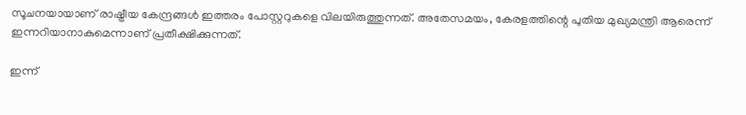സൂചനയായാണ് രാഷ്ട്രീയ കേന്ദ്രങ്ങള്‍ ഇത്തരം പോസ്റ്ററുകളെ വിലയിരുത്തുന്നത്. അതേസമയം, കേരളത്തിന്റെ പുതിയ മുഖ്യമന്ത്രി ആരെന്ന് ഇന്നറിയാനാകുമെന്നാണ് പ്രതീക്ഷിക്കുന്നത്.

ഇന്ന്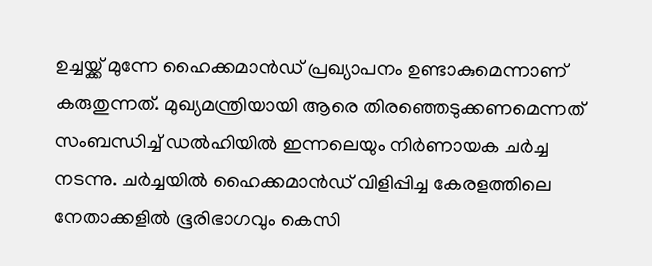ഉച്ചയ്ക്ക് മുന്നേ ഹൈക്കമാന്‍ഡ് പ്രഖ്യാപനം ഉണ്ടാകുമെന്നാണ് കരുതുന്നത്. മുഖ്യമന്ത്രിയായി ആരെ തിരഞ്ഞെടുക്കണമെന്നത് സംബന്ധിച്ച് ഡല്‍ഹിയില്‍ ഇന്നലെയും നിര്‍ണായക ചര്‍ച്ച നടന്നു. ചര്‍ച്ചയില്‍ ഹൈക്കമാന്‍ഡ് വിളിപ്പിച്ച കേരളത്തിലെ നേതാക്കളില്‍ ഭൂരിഭാഗവും കെസി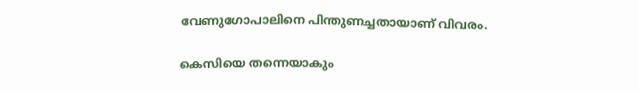വേണുഗോപാലിനെ പിന്തുണച്ചതായാണ് വിവരം.

കെസിയെ തന്നെയാകും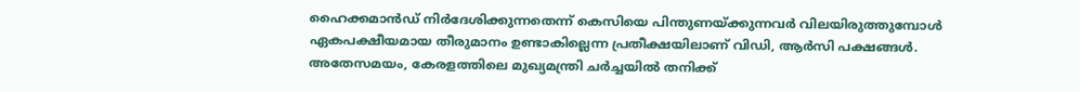ഹൈക്കമാന്‍ഡ് നിര്‍ദേശിക്കുന്നതെന്ന് കെസിയെ പിന്തുണയ്ക്കുന്നവര്‍ വിലയിരുത്തുമ്പോള്‍ ഏകപക്ഷീയമായ തീരുമാനം ഉണ്ടാകില്ലെന്ന പ്രതീക്ഷയിലാണ് വിഡി, ആര്‍സി പക്ഷങ്ങള്‍. അതേസമയം, കേരളത്തിലെ മുഖ്യമന്ത്രി ചര്‍ച്ചയില്‍ തനിക്ക്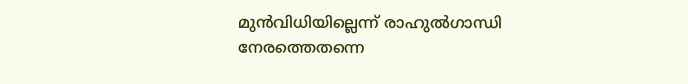മുന്‍വിധിയില്ലെന്ന് രാഹുല്‍ഗാന്ധി നേരത്തെതന്നെ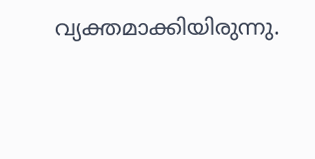വ്യക്തമാക്കിയിരുന്നു.